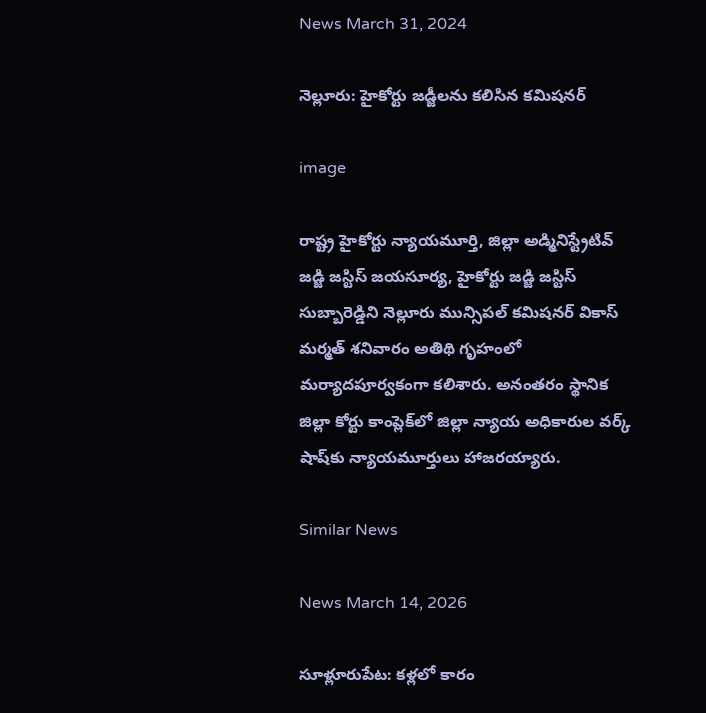News March 31, 2024

నెల్లూరు: హైకోర్టు జడ్జీలను కలిసిన కమిషనర్

image

రాష్ట్ర హైకోర్టు న్యాయమూర్తి, జిల్లా అడ్మినిస్ట్రేటివ్ జడ్జి జస్టిస్ జయసూర్య, హైకోర్టు జడ్జి జస్టిస్ సుబ్బారెడ్డిని నెల్లూరు మున్సిపల్ కమిషనర్ వికాస్ మర్మత్ శనివారం అతిథి గృహంలో మర్యాదపూర్వకంగా కలిశారు. అనంతరం స్థానిక జిల్లా కోర్టు కాంప్లెక్‌లో జిల్లా న్యాయ అధికారుల వర్క్ షాష్‌కు న్యాయమూర్తులు హాజరయ్యారు.

Similar News

News March 14, 2026

సూళ్లూరుపేట: కళ్లలో కారం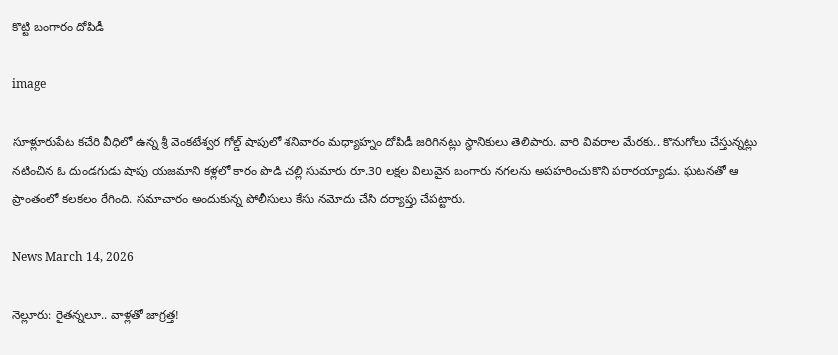కొట్టి బంగారం దోపిడీ

image

సూళ్లూరుపేట కచేరి వీధిలో ఉన్న శ్రీ వెంకటేశ్వర గోల్డ్ షాపులో శనివారం మధ్యాహ్నం దోపిడీ జరిగినట్లు స్థానికులు తెలిపారు. వారి వివరాల మేరకు.. కొనుగోలు చేస్తున్నట్లు నటించిన ఓ దుండగుడు షాపు యజమాని కళ్లలో కారం పొడి చల్లి సుమారు రూ.30 లక్షల విలువైన బంగారు నగలను అపహరించుకొని పరారయ్యాడు. ఘటనతో ఆ ప్రాంతంలో కలకలం రేగింది. సమాచారం అందుకున్న పోలీసులు కేసు నమోదు చేసి దర్యాప్తు చేపట్టారు.

News March 14, 2026

నెల్లూరు: రైతన్నలూ.. వాళ్లతో జాగ్రత్త!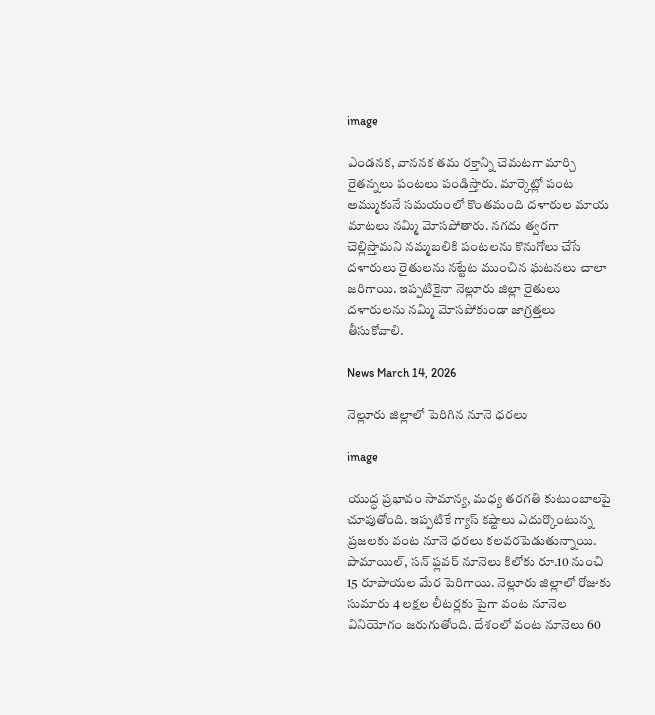image

ఎండనక, వాననక తమ రక్తాన్ని చెమటగా మార్చి రైతన్నలు పంటలు పండిస్తారు. మార్కెట్లో పంట అమ్ముకునే సమయంలో కొంతమంది దళారుల మాయ మాటలు నమ్మి మోసపోతారు. నగదు త్వరగా చెల్లిస్తామని నమ్మబలికి పంటలను కొనుగోలు చేసే దళారులు రైతులను నట్టేట ముంచిన ఘటనలు చాలా జరిగాయి. ఇప్పటికైనా నెల్లూరు జిల్లా రైతులు దళారులను నమ్మి మోసపోకుండా జాగ్రత్తలు తీసుకోవాలి.

News March 14, 2026

నెల్లూరు జిల్లాలో పెరిగిన నూనె ధరలు

image

యుద్ధ ప్రభావం సామాన్య, మధ్య తరగతి కుటుంబాలపై చూపుతోంది. ఇప్పటికే గ్యాస్ కష్టాలు ఎదుర్కొంటున్న ప్రజలకు వంట నూనె ధరలు కలవరపెడుతున్నాయి. పామాయిల్, సన్ ఫ్లవర్ నూనెలు కిలోకు రూ.10 నుంచి 15 రూపాయల మేర పెరిగాయి. నెల్లూరు జిల్లాలో రోజుకు సుమారు 4 లక్షల లీటర్లకు పైగా వంట నూనెల వినియోగం జరుగుతోంది. దేశంలో వంట నూనెలు 60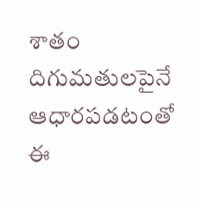శాతం దిగుమతులపైనే ఆధారపడటంతో ఈ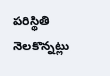పరిస్థితి నెలకొన్నట్లు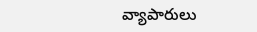వ్యాపారులు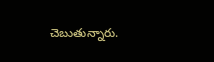చెబుతున్నారు.